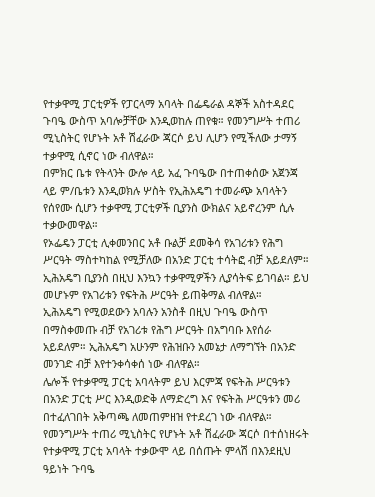የተቃዋሚ ፓርቲዎች የፓርላማ አባላት በፌዴራል ዳኞች አስተዳደር ጉባዔ ውስጥ አባሎቻቸው እንዲወከሉ ጠየቁ። የመንግሥት ተጠሪ ሚኒስትር የሆኑት አቶ ሽፈራው ጃርሶ ይህ ሊሆን የሚችለው ታማኝ ተቃዋሚ ሲኖር ነው ብለዋል።
በምክር ቤቱ የትላንት ውሎ ላይ አፈ ጉባዔው በተጠቀሰው አጀንጃ ላይ ም/ቤቱን እንዲወክሉ ሦስት የኢሕአዴግ ተመራጭ አባላትን የሰየሙ ሲሆን ተቃዋሚ ፓርቲዎች ቢያንስ ውክልና አይኖረንም ሲሉ ተቃውመዋል።
የኦፌዴን ፓርቲ ሊቀመንበር አቶ ቡልቻ ደመቅሳ የአገሪቱን የሕግ ሥርዓት ማስተካከል የሚቻለው በአንድ ፓርቲ ተሳትፎ ብቻ አይደለም። ኢሕአዴግ ቢያንስ በዚህ እንኳን ተቃዋሚዎችን ሊያሳትፍ ይገባል። ይህ መሆኑም የአገሪቱን የፍትሕ ሥርዓት ይጠቅማል ብለዋል።
ኢሕአዴግ የሚወደውን አባሉን አንስቶ በዚህ ጉባዔ ውስጥ በማስቀመጡ ብቻ የአገሪቱ የሕግ ሥርዓት በአግባቡ እየሰራ አይደለም። ኢሕአዴግ አሁንም የሕዝቡን አመኔታ ለማግኘት በአንድ መንገድ ብቻ እየተንቀሳቀሰ ነው ብለዋል።
ሌሎች የተቃዋሚ ፓርቲ አባላትም ይህ እርምጃ የፍትሕ ሥርዓቱን በአንድ ፓርቲ ሥር እንዲወድቅ ለማድረግ እና የፍትሕ ሥርዓቱን መሪ በተፈለገበት አቅጣጫ ለመጠምዘዝ የተደረገ ነው ብለዋል።
የመንግሥት ተጠሪ ሚኒስትር የሆኑት አቶ ሽፈራው ጃርሶ በተሰነዘሩት የተቃዋሚ ፓርቲ አባላት ተቃውሞ ላይ በሰጡት ምላሽ በእንደዚህ ዓይነት ጉባዔ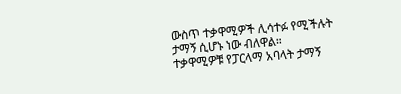ውስጥ ተቃዋሚዎች ሊሳተፉ የሚችሉት ታማኝ ሲሆኑ ነው ብለዋል።
ተቃዋሚዎቹ የፓርላማ አባላት ታማኝ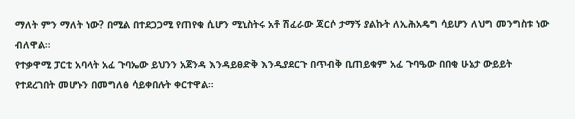ማለት ምን ማለት ነው? በሚል በተደጋጋሚ የጠየቁ ሲሆን ሚኒስትሩ አቶ ሽፈራው ጃርሶ ታማኝ ያልኩት ለኢሕአዴግ ሳይሆን ለህግ መንግስቱ ነው ብለዋል።
የተቃዋሚ ፓርቲ አባላት አፈ ጉባኤው ይህንን አጀንዳ እንዳይፀድቅ እንዲያደርጉ በጥብቅ ቢጠይቁም አፈ ጉባዔው በበቂ ሁኔታ ውይይት የተደረገበት መሆኑን በመግለፅ ሳይቀበሉት ቀርተዋል።